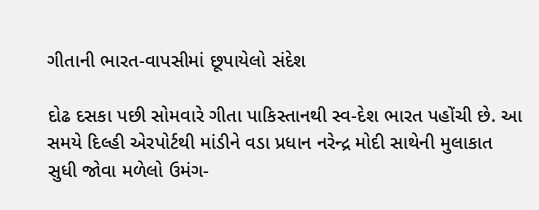ગીતાની ભારત-વાપસીમાં છૂપાયેલો સંદેશ

દોઢ દસકા પછી સોમવારે ગીતા પાકિસ્તાનથી સ્વ-દેશ ભારત પહોંચી છે. આ સમયે દિલ્હી એરપોર્ટથી માંડીને વડા પ્રધાન નરેન્દ્ર મોદી સાથેની મુલાકાત સુધી જોવા મળેલો ઉમંગ-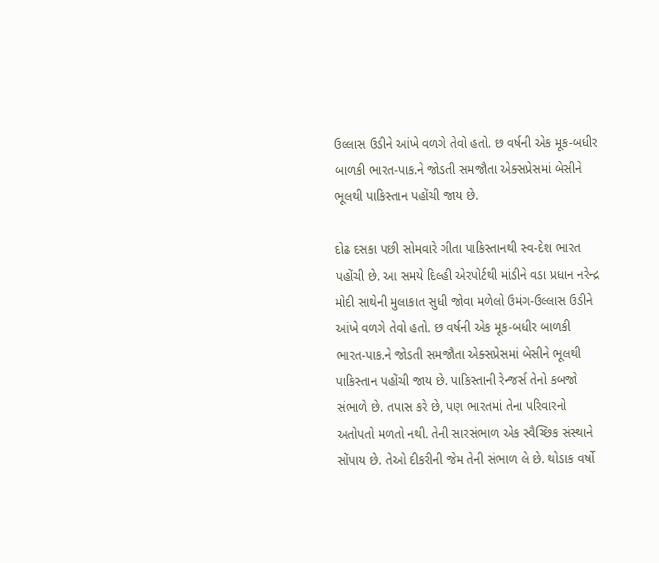ઉલ્લાસ ઉડીને આંખે વળગે તેવો હતો. છ વર્ષની એક મૂક-બધીર બાળકી ભારત-પાક.ને જોડતી સમજૌતા એક્સપ્રેસમાં બેસીને ભૂલથી પાકિસ્તાન પહોંચી જાય છે.

દોઢ દસકા પછી સોમવારે ગીતા પાકિસ્તાનથી સ્વ-દેશ ભારત પહોંચી છે. આ સમયે દિલ્હી એરપોર્ટથી માંડીને વડા પ્રધાન નરેન્દ્ર મોદી સાથેની મુલાકાત સુધી જોવા મળેલો ઉમંગ-ઉલ્લાસ ઉડીને આંખે વળગે તેવો હતો. છ વર્ષની એક મૂક-બધીર બાળકી ભારત-પાક.ને જોડતી સમજૌતા એક્સપ્રેસમાં બેસીને ભૂલથી પાકિસ્તાન પહોંચી જાય છે. પાકિસ્તાની રેન્જર્સ તેનો કબજો સંભાળે છે. તપાસ કરે છે, પણ ભારતમાં તેના પરિવારનો અતોપતો મળતો નથી. તેની સારસંભાળ એક સ્વૈચ્છિક સંસ્થાને સોંપાય છે. તેઓ દીકરીની જેમ તેની સંભાળ લે છે. થોડાક વર્ષો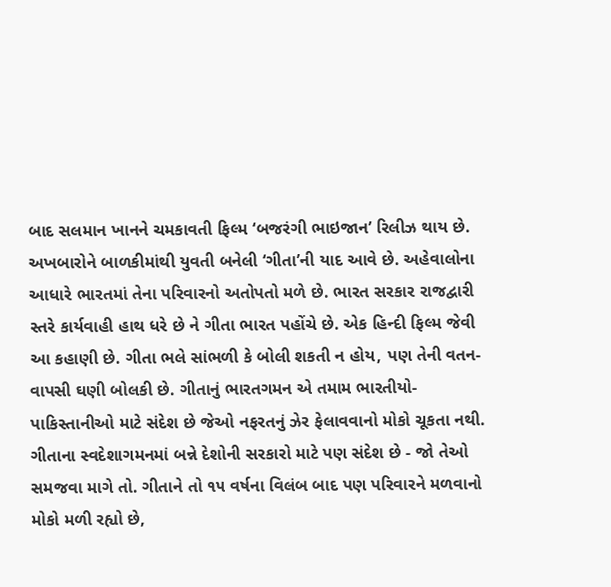બાદ સલમાન ખાનને ચમકાવતી ફિલ્મ ‘બજરંગી ભાઇજાન’ રિલીઝ થાય છે. અખબારોને બાળકીમાંથી યુવતી બનેલી ‘ગીતા’ની યાદ આવે છે. અહેવાલોના આધારે ભારતમાં તેના પરિવારનો અતોપતો મળે છે. ભારત સરકાર રાજદ્વારી સ્તરે કાર્યવાહી હાથ ધરે છે ને ગીતા ભારત પહોંચે છે. એક હિન્દી ફિલ્મ જેવી આ કહાણી છે. ગીતા ભલે સાંભળી કે બોલી શકતી ન હોય, પણ તેની વતન-વાપસી ઘણી બોલકી છે. ગીતાનું ભારતગમન એ તમામ ભારતીયો-પાકિસ્તાનીઓ માટે સંદેશ છે જેઓ નફરતનું ઝેર ફેલાવવાનો મોકો ચૂકતા નથી. ગીતાના સ્વદેશાગમનમાં બન્ને દેશોની સરકારો માટે પણ સંદેશ છે - જો તેઓ સમજવા માગે તો. ગીતાને તો ૧૫ વર્ષના વિલંબ બાદ પણ પરિવારને મળવાનો મોકો મળી રહ્યો છે,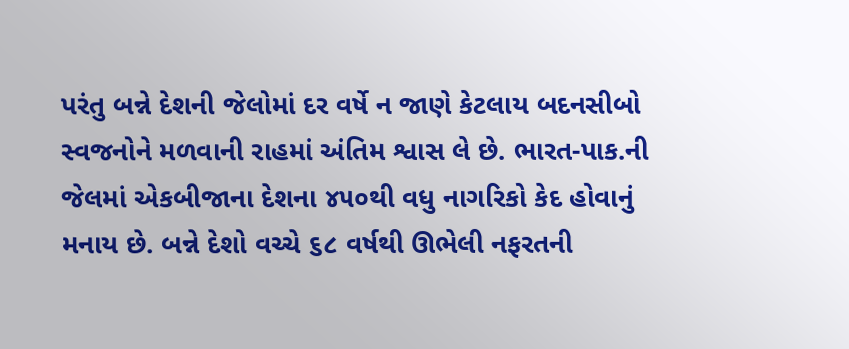પરંતુ બન્ને દેશની જેલોમાં દર વર્ષે ન જાણે કેટલાય બદનસીબો સ્વજનોને મળવાની રાહમાં અંતિમ શ્વાસ લે છે. ભારત-પાક.ની જેલમાં એકબીજાના દેશના ૪૫૦થી વધુ નાગરિકો કેદ હોવાનું મનાય છે. બન્ને દેશો વચ્ચે ૬૮ વર્ષથી ઊભેલી નફરતની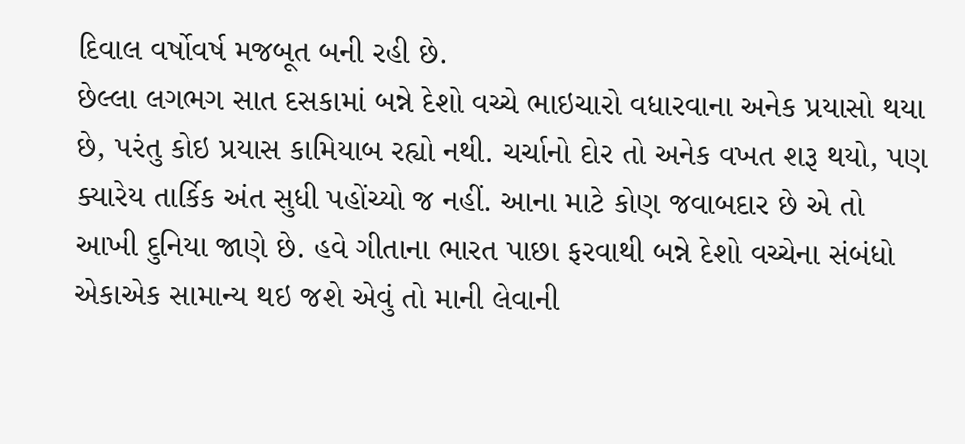દિવાલ વર્ષોવર્ષ મજબૂત બની રહી છે.
છેલ્લા લગભગ સાત દસકામાં બન્ને દેશો વચ્ચે ભાઇચારો વધારવાના અનેક પ્રયાસો થયા છે, પરંતુ કોઇ પ્રયાસ કામિયાબ રહ્યો નથી. ચર્ચાનો દોર તો અનેક વખત શરૂ થયો, પણ ક્યારેય તાર્કિક અંત સુધી પહોંચ્યો જ નહીં. આના માટે કોણ જવાબદાર છે એ તો આખી દુનિયા જાણે છે. હવે ગીતાના ભારત પાછા ફરવાથી બન્ને દેશો વચ્ચેના સંબંધો એકાએક સામાન્ય થઇ જશે એવું તો માની લેવાની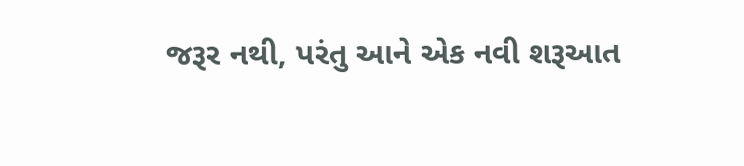જરૂર નથી, પરંતુ આને એક નવી શરૂઆત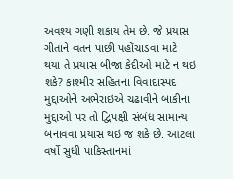અવશ્ય ગણી શકાય તેમ છે. જે પ્રયાસ ગીતાને વતન પાછી પહોંચાડવા માટે થયા તે પ્રયાસ બીજા કેદીઓ માટે ન થઇ શકે? કાશ્મીર સહિતના વિવાદાસ્પદ મુદ્દાઓને અભેરાઇએ ચઢાવીને બાકીના મુદ્દાઓ પર તો દ્વિપક્ષી સંબંધ સામાન્ય બનાવવા પ્રયાસ થઇ જ શકે છે. આટલા વર્ષો સુધી પાકિસ્તાનમાં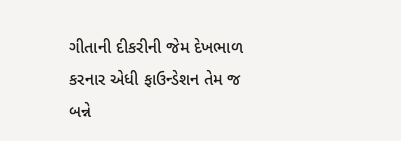ગીતાની દીકરીની જેમ દેખભાળ કરનાર એધી ફાઉન્ડેશન તેમ જ બન્ને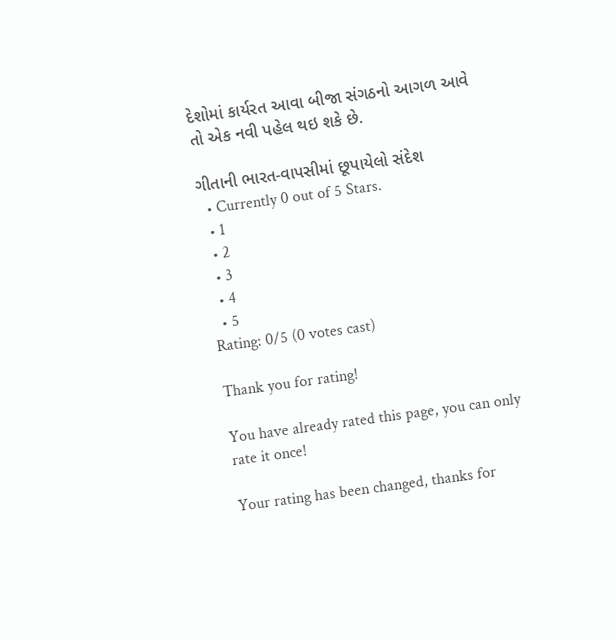દેશોમાં કાર્યરત આવા બીજા સંગઠનો આગળ આવે તો એક નવી પહેલ થઇ શકે છે.

ગીતાની ભારત-વાપસીમાં છૂપાયેલો સંદેશ
  • Currently 0 out of 5 Stars.
  • 1
  • 2
  • 3
  • 4
  • 5
Rating: 0/5 (0 votes cast)

Thank you for rating!

You have already rated this page, you can only rate it once!

Your rating has been changed, thanks for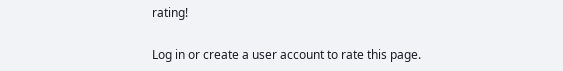rating!

Log in or create a user account to rate this page.